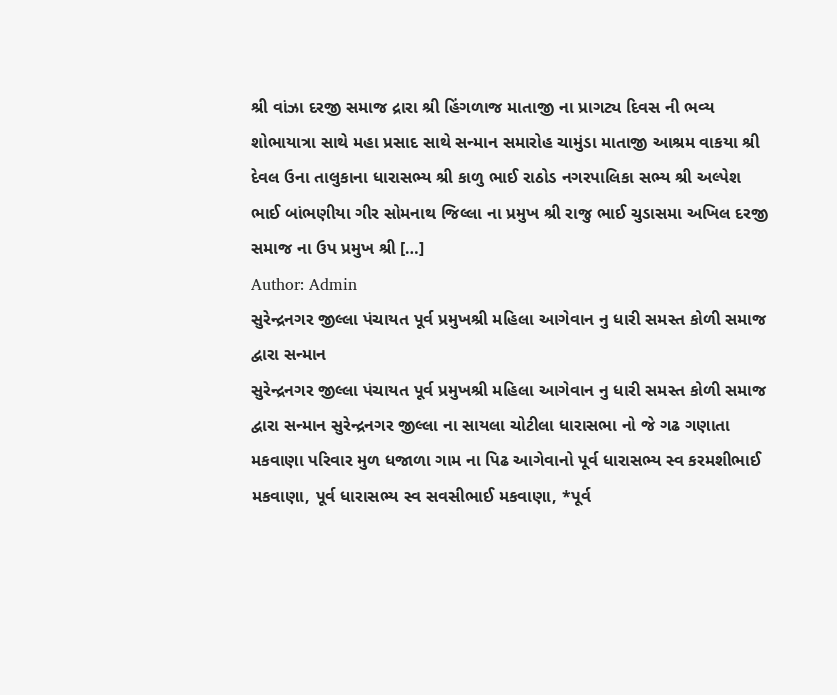શ્રી વાંઝા દરજી સમાજ દ્રારા શ્રી હિંગળાજ માતાજી ના પ્રાગટ્ય દિવસ ની ભવ્ય શોભાયાત્રા સાથે મહા પ્રસાદ સાથે સન્માન સમારોહ ચામુંડા માતાજી આશ્રમ વાકયા શ્રી દેવલ ઉના તાલુકાના ધારાસભ્ય શ્રી કાળુ ભાઈ રાઠોડ નગરપાલિકા સભ્ય શ્રી અલ્પેશ ભાઈ બાંભણીયા ગીર સોમનાથ જિલ્લા ના પ્રમુખ શ્રી રાજુ ભાઈ ચુડાસમા અખિલ દરજી સમાજ ના ઉપ પ્રમુખ શ્રી […]
Author: Admin
સુરેન્દ્રનગર જીલ્લા પંચાયત પૂર્વ પ્રમુખશ્રી મહિલા આગેવાન નુ ધારી સમસ્ત કોળી સમાજ દ્વારા સન્માન
સુરેન્દ્રનગર જીલ્લા પંચાયત પૂર્વ પ્રમુખશ્રી મહિલા આગેવાન નુ ધારી સમસ્ત કોળી સમાજ દ્વારા સન્માન સુરેન્દ્રનગર જીલ્લા ના સાયલા ચોટીલા ધારાસભા નો જે ગઢ ગણાતા મકવાણા પરિવાર મુળ ધજાળા ગામ ના પિઢ આગેવાનો પૂર્વ ધારાસભ્ય સ્વ કરમશીભાઈ મકવાણા, પૂર્વ ધારાસભ્ય સ્વ સવસીભાઈ મકવાણા, *પૂર્વ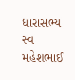ધારાસભ્ય સ્વ મહેશભાઈ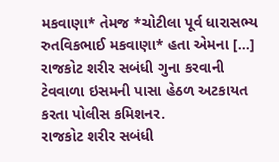મકવાણા* તેમજ *ચોટીલા પૂર્વ ધારાસભ્ય રુતવિકભાઈ મકવાણા* હતા એમના […]
રાજકોટ શરીર સબંધી ગુના કરવાની ટેવવાળા ઇસમની પાસા હેઠળ અટકાયત કરતા પોલીસ કમિશનર.
રાજકોટ શરીર સબંધી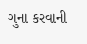ગુના કરવાની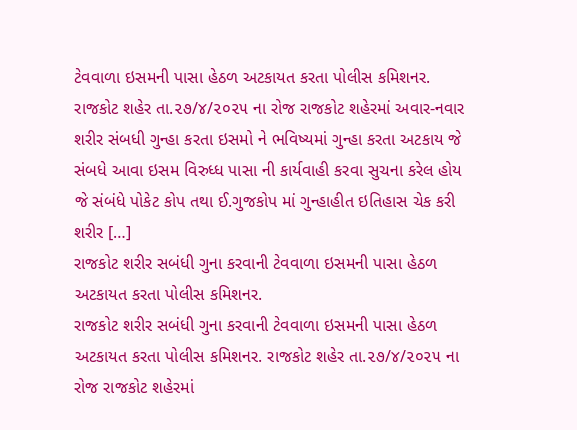ટેવવાળા ઇસમની પાસા હેઠળ અટકાયત કરતા પોલીસ કમિશનર. રાજકોટ શહેર તા.૨૭/૪/૨૦૨૫ ના રોજ રાજકોટ શહેરમાં અવાર-નવાર શરીર સંબધી ગુન્હા કરતા ઇસમો ને ભવિષ્યમાં ગુન્હા કરતા અટકાય જે સંબધે આવા ઇસમ વિરુધ્ધ પાસા ની કાર્યવાહી કરવા સુચના કરેલ હોય જે સંબંધે પોકેટ કોપ તથા ઈ.ગુજકોપ માં ગુન્હાહીત ઇતિહાસ ચેક કરી શરીર […]
રાજકોટ શરીર સબંધી ગુના કરવાની ટેવવાળા ઇસમની પાસા હેઠળ અટકાયત કરતા પોલીસ કમિશનર.
રાજકોટ શરીર સબંધી ગુના કરવાની ટેવવાળા ઇસમની પાસા હેઠળ અટકાયત કરતા પોલીસ કમિશનર. રાજકોટ શહેર તા.૨૭/૪/૨૦૨૫ ના રોજ રાજકોટ શહેરમાં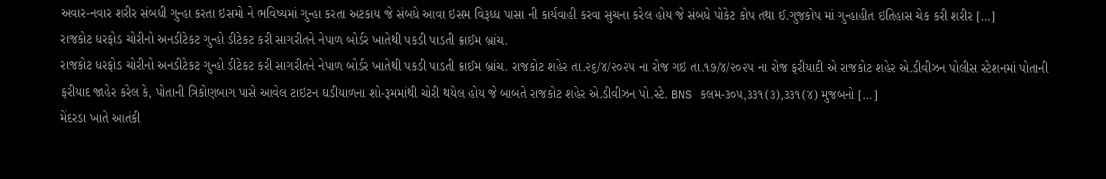અવાર-નવાર શરીર સંબધી ગુન્હા કરતા ઇસમો ને ભવિષ્યમાં ગુન્હા કરતા અટકાય જે સંબધે આવા ઇસમ વિરૂધ્ધ પાસા ની કાર્યવાહી કરવા સુચના કરેલ હોય જે સંબધે પોકેટ કોપ તથા ઈ.ગુજકોપ માં ગુન્હાહીત ઇતિહાસ ચેક કરી શરીર […]
રાજકોટ ધરફોડ ચોરીનો અનડીટેકટ ગુન્હો ડીટેકટ કરી સાગરીતને નેપાળ બોર્ડર ખાતેથી પકડી પાડતી ક્રાઈમ બ્રાંચ.
રાજકોટ ધરફોડ ચોરીનો અનડીટેકટ ગુન્હો ડીટેકટ કરી સાગરીતને નેપાળ બોર્ડર ખાતેથી પકડી પાડતી ક્રાઈમ બ્રાંચ. રાજકોટ શહેર તા.૨૬/૪/૨૦૨૫ ના રોજ ગઇ તા.૧૭/૪/૨૦૨૫ ના રોજ ફરીયાદી એ રાજકોટ શહેર એ.ડીવીઝન પોલીસ સ્ટેશનમાં પોતાની ફરીયાદ જાહેર કરેલ કે, પોતાની ત્રિકોણબાગ પાસે આવેલ ટાઇટન ઘડીયાળના શો-રૂમમાંથી ચોરી થયેલ હોય જે બાબતે રાજકોટ શહેર એ.ડીવીઝન પો.સ્ટે. BNS કલમ-૩૦૫,૩૩૧(૩),૩૩૧(૪) મુજબનો […]
મેંદરડા ખાતે આતંકી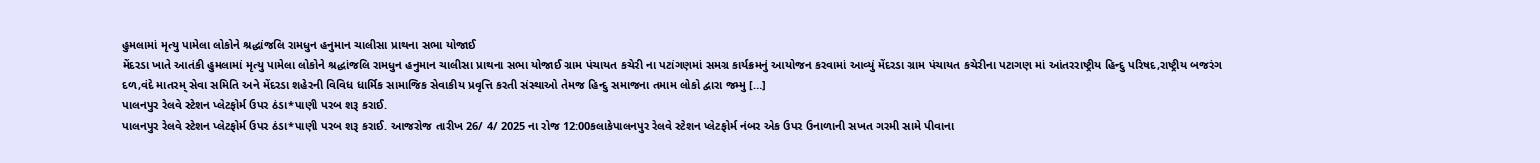હુમલામાં મૃત્યુ પામેલા લોકોને શ્રદ્ધાંજલિ રામધુન હનુમાન ચાલીસા પ્રાથના સભા યોજાઈ
મેંદરડા ખાતે આતંકી હુમલામાં મૃત્યુ પામેલા લોકોને શ્રદ્ધાંજલિ રામધુન હનુમાન ચાલીસા પ્રાથના સભા યોજાઈ ગ્રામ પંચાયત કચેરી ના પટાંગણમાં સમગ્ર કાર્યક્રમનું આયોજન કરવામાં આવ્યું મેંદરડા ગ્રામ પંચાયત કચેરીના પટાગણ માં આંતરરાષ્ટ્રીય હિન્દુ પરિષદ,રાષ્ટ્રીય બજરંગ દળ,વંદે માતરમ્ સેવા સમિતિ અને મેંદરડા શહેરની વિવિધ ધાર્મિક સામાજિક સેવાકીય પ્રવૃત્તિ કરતી સંસ્થાઓ તેમજ હિન્દુ સમાજના તમામ લોકો દ્વારા જમ્મુ […]
પાલનપુર રેલવે સ્ટેશન પ્લેટફોર્મ ઉપર ઠંડા*પાણી પરબ શરૂ કરાઈ.
પાલનપુર રેલવે સ્ટેશન પ્લેટફોર્મ ઉપર ઠંડા*પાણી પરબ શરૂ કરાઈ. આજરોજ તારીખ 26/ 4/ 2025 ના રોજ 12:00કલાકેપાલનપુર રેલવે સ્ટેશન પ્લેટફોર્મ નંબર એક ઉપર ઉનાળાની સખત ગરમી સામે પીવાના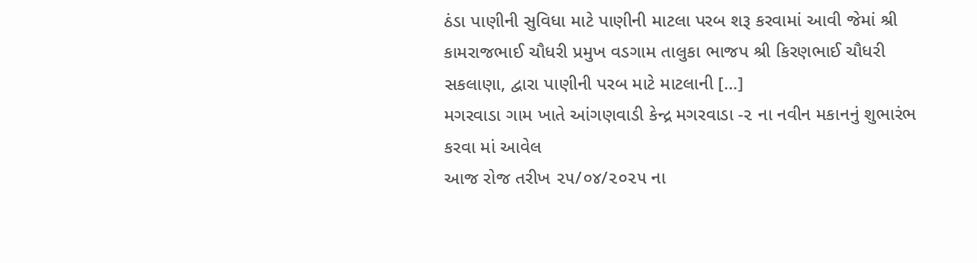ઠંડા પાણીની સુવિધા માટે પાણીની માટલા પરબ શરૂ કરવામાં આવી જેમાં શ્રી કામરાજભાઈ ચૌધરી પ્રમુખ વડગામ તાલુકા ભાજપ શ્રી કિરણભાઈ ચૌધરી સકલાણા, દ્વારા પાણીની પરબ માટે માટલાની […]
મગરવાડા ગામ ખાતે આંગણવાડી કેન્દ્ર મગરવાડા -૨ ના નવીન મકાનનું શુભારંભ કરવા માં આવેલ
આજ રોજ તરીખ ૨૫/૦૪/૨૦૨૫ ના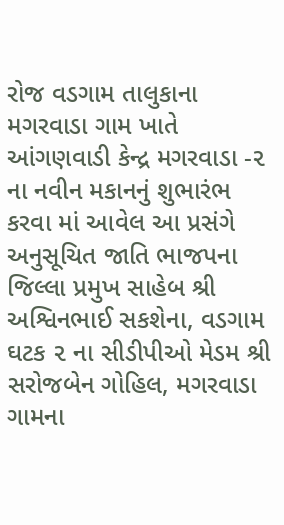રોજ વડગામ તાલુકાના મગરવાડા ગામ ખાતે આંગણવાડી કેન્દ્ર મગરવાડા -૨ ના નવીન મકાનનું શુભારંભ કરવા માં આવેલ આ પ્રસંગે અનુસૂચિત જાતિ ભાજપના જિલ્લા પ્રમુખ સાહેબ શ્રી અશ્વિનભાઈ સકશેના, વડગામ ઘટક ૨ ના સીડીપીઓ મેડમ શ્રી સરોજબેન ગોહિલ, મગરવાડા ગામના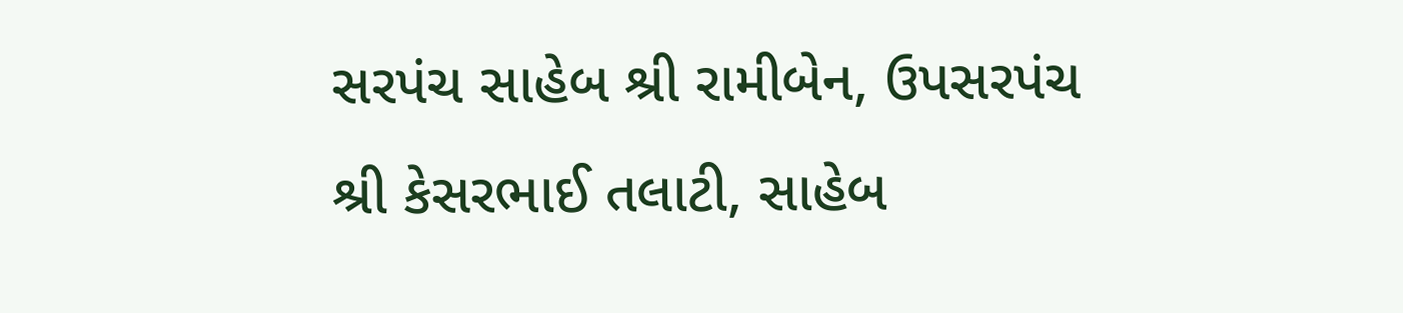સરપંચ સાહેબ શ્રી રામીબેન, ઉપસરપંચ શ્રી કેસરભાઈ તલાટી, સાહેબ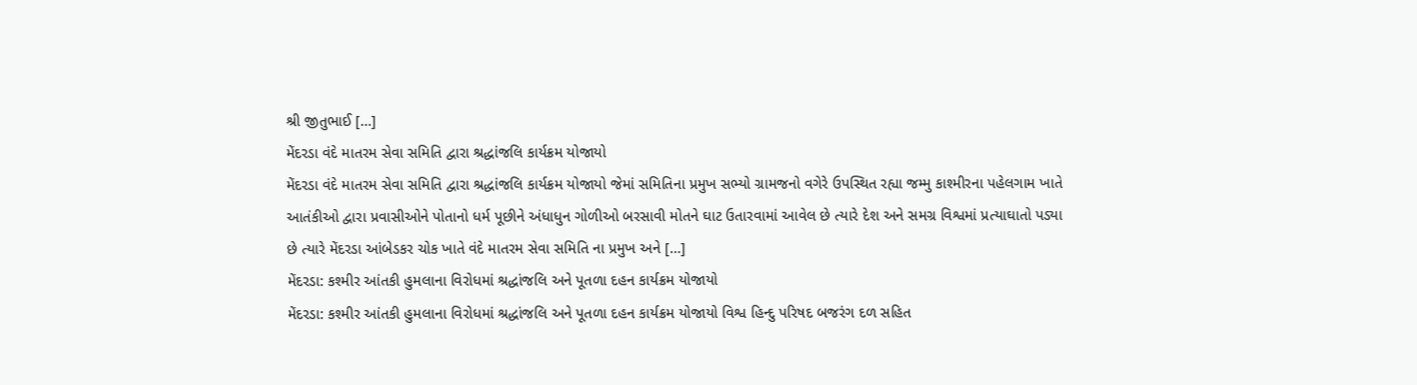શ્રી જીતુભાઈ […]
મેંદરડા વંદે માતરમ સેવા સમિતિ દ્વારા શ્રદ્ધાંજલિ કાર્યક્રમ યોજાયો
મેંદરડા વંદે માતરમ સેવા સમિતિ દ્વારા શ્રદ્ધાંજલિ કાર્યક્રમ યોજાયો જેમાં સમિતિના પ્રમુખ સભ્યો ગ્રામજનો વગેરે ઉપસ્થિત રહ્યા જમ્મુ કાશ્મીરના પહેલગામ ખાતે આતંકીઓ દ્વારા પ્રવાસીઓને પોતાનો ધર્મ પૂછીને અંધાધુન ગોળીઓ બરસાવી મોતને ઘાટ ઉતારવામાં આવેલ છે ત્યારે દેશ અને સમગ્ર વિશ્વમાં પ્રત્યાઘાતો પડ્યા છે ત્યારે મેંદરડા આંબેડકર ચોક ખાતે વંદે માતરમ સેવા સમિતિ ના પ્રમુખ અને […]
મેંદરડા: કશ્મીર આંતકી હુમલાના વિરોધમાં શ્રદ્ધાંજલિ અને પૂતળા દહન કાર્યક્રમ યોજાયો
મેંદરડા: કશ્મીર આંતકી હુમલાના વિરોધમાં શ્રદ્ધાંજલિ અને પૂતળા દહન કાર્યક્રમ યોજાયો વિશ્વ હિન્દુ પરિષદ બજરંગ દળ સહિત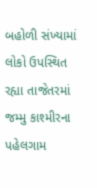બહોળી સંખ્યામાં લોકો ઉપસ્થિત રહ્યા તાજેતરમાં જમ્મુ કાશ્મીરના પહેલગામ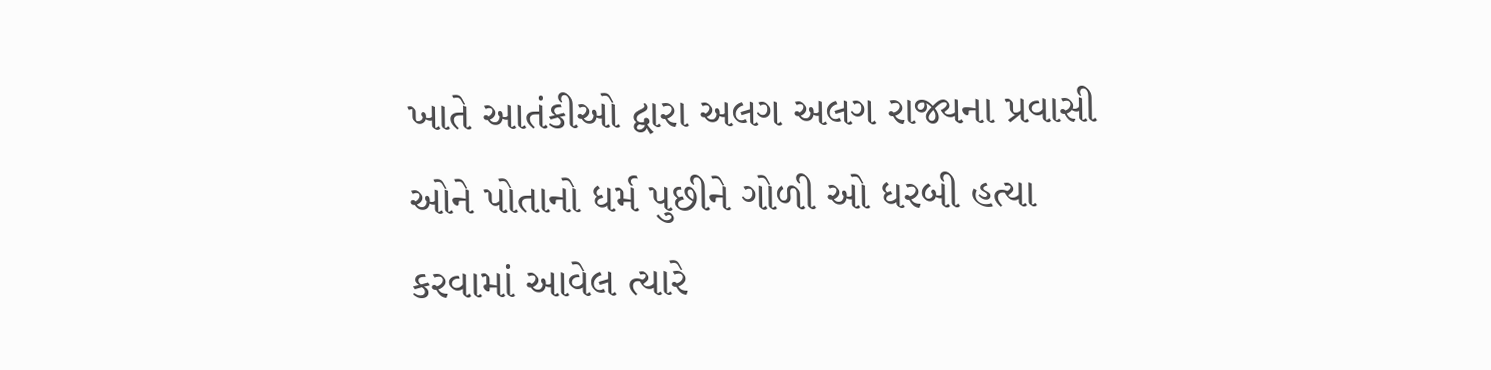ખાતે આતંકીઓ દ્વારા અલગ અલગ રાજ્યના પ્રવાસી ઓને પોતાનો ધર્મ પુછીને ગોળી ઓ ધરબી હત્યા કરવામાં આવેલ ત્યારે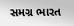સમગ્ર ભારત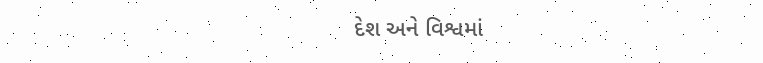દેશ અને વિશ્વમાં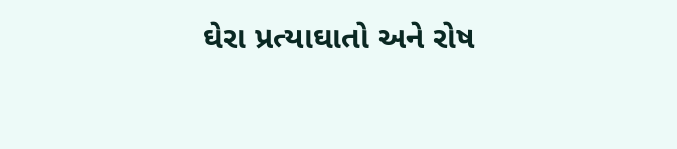ઘેરા પ્રત્યાઘાતો અને રોષ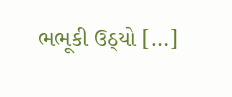ભભૂકી ઉઠ્યો […]